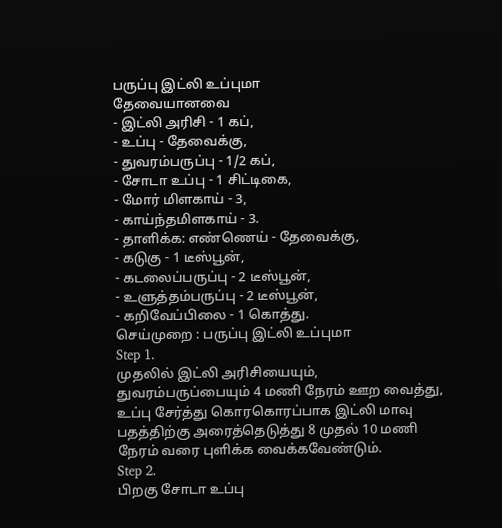பருப்பு இட்லி உப்புமா
தேவையானவை
- இட்லி அரிசி - 1 கப்,
- உப்பு - தேவைக்கு,
- துவரம்பருப்பு - 1/2 கப்,
- சோடா உப்பு - 1 சிட்டிகை,
- மோர் மிளகாய் - 3,
- காய்ந்தமிளகாய் - 3.
- தாளிக்க: எண்ணெய் - தேவைக்கு,
- கடுகு - 1 டீஸ்பூன்,
- கடலைப்பருப்பு - 2 டீஸ்பூன்,
- உளுத்தம்பருப்பு - 2 டீஸ்பூன்,
- கறிவேப்பிலை - 1 கொத்து.
செய்முறை : பருப்பு இட்லி உப்புமா
Step 1.
முதலில் இட்லி அரிசியையும், துவரம்பருப்பையும் 4 மணி நேரம் ஊற வைத்து, உப்பு சேர்த்து கொரகொரப்பாக இட்லி மாவு பதத்திற்கு அரைத்தெடுத்து 8 முதல் 10 மணி நேரம் வரை புளிக்க வைக்கவேண்டும்.
Step 2.
பிறகு சோடா உப்பு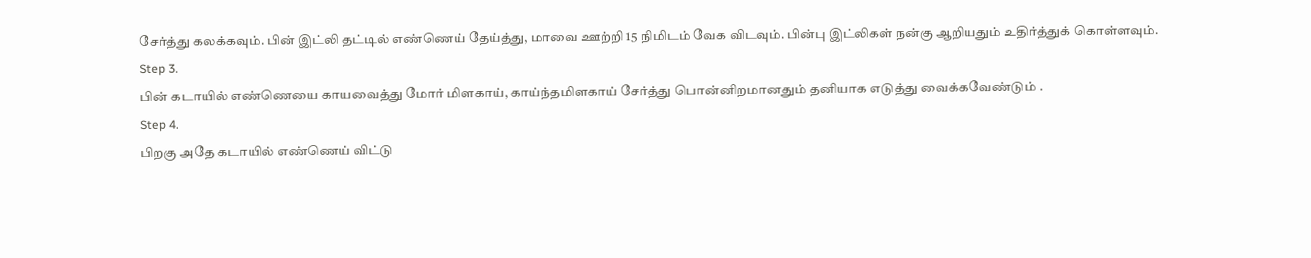சேர்த்து கலக்கவும். பின் இட்லி தட்டில் எண்ணெய் தேய்த்து, மாவை ஊற்றி 15 நிமிடம் வேக விடவும். பின்பு இட்லிகள் நன்கு ஆறியதும் உதிர்த்துக் கொள்ளவும்.
Step 3.
பின் கடாயில் எண்ணெயை காயவைத்து மோர் மிளகாய், காய்ந்தமிளகாய் சேர்த்து பொன்னிறமானதும் தனியாக எடுத்து வைக்கவேண்டும் .
Step 4.
பிறகு அதே கடாயில் எண்ணெய் விட்டு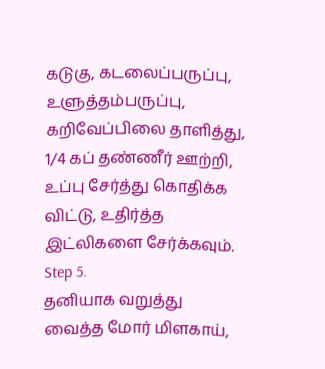கடுகு, கடலைப்பருப்பு, உளுத்தம்பருப்பு, கறிவேப்பிலை தாளித்து, 1/4 கப் தண்ணீர் ஊற்றி, உப்பு சேர்த்து கொதிக்க விட்டு, உதிர்த்த இட்லிகளை சேர்க்கவும்.
Step 5.
தனியாக வறுத்து வைத்த மோர் மிளகாய்,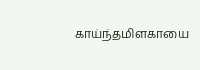காய்ந்தமிளகாயை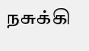நசுக்கி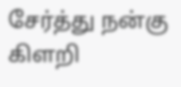சேர்த்து நன்கு கிளறி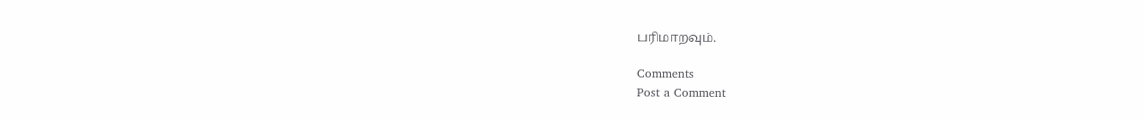பரிமாறவும்.

Comments
Post a Comment